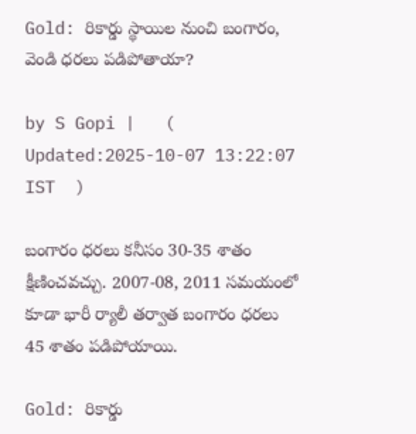Gold: రికార్డు స్థాయిల నుంచి బంగారం, వెండి ధరలు పడిపోతాయా?

by S Gopi |   (  Updated:2025-10-07 13:22:07  IST  )

బంగారం ధరలు కనీసం 30-35 శాతం క్షీణించవచ్చు. 2007-08, 2011 సమయంలో కూడా భారీ ర్యాలీ తర్వాత బంగారం ధరలు 45 శాతం పడిపోయాయి.

Gold: రికార్డు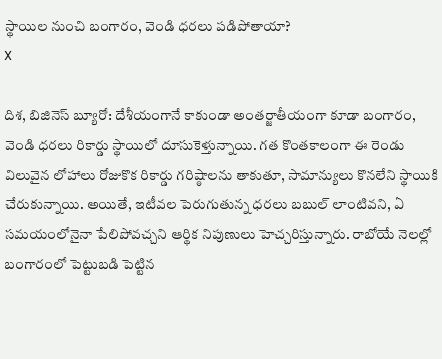స్థాయిల నుంచి బంగారం, వెండి ధరలు పడిపోతాయా?
X

దిశ, బిజినెస్ బ్యూరో: దేశీయంగానే కాకుండా అంతర్జాతీయంగా కూడా బంగారం, వెండి ధరలు రికార్డు స్థాయిలో దూసుకెళ్తున్నాయి. గత కొంతకాలంగా ఈ రెండు విలువైన లోహాలు రోజుకొక రికార్డు గరిష్ఠాలను తాకుతూ, సామాన్యులు కొనలేని స్థాయికి చేరుకున్నాయి. అయితే, ఇటీవల పెరుగుతున్న ధరలు బబుల్ లాంటివని, ఏ సమయంలోనైనా పేలిపోవచ్చని ఆర్థిక నిపుణులు హెచ్చరిస్తున్నారు. రాబోయే నెలల్లో బంగారంలో పెట్టుబడి పెట్టిన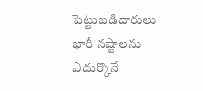పెట్టుబడిదారులు భారీ నష్టాలను ఎదుర్కొనే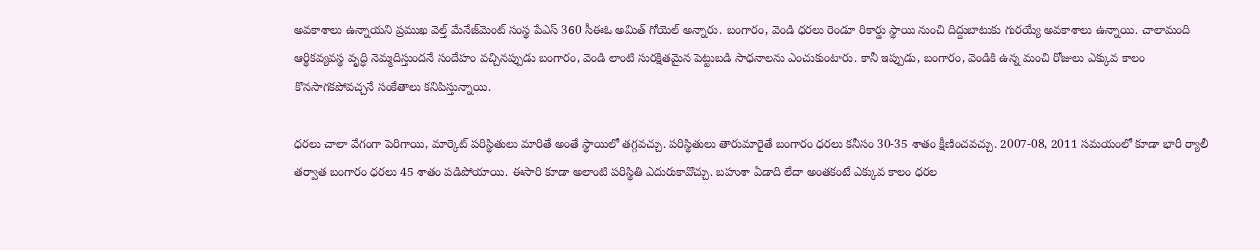అవకాశాలు ఉన్నాయని ప్రముఖ వెల్త్ మేనేజ్‌మెంట్ సంస్థ పేఎస్ 360 సీఈఓ అమిత్ గోయెల్ అన్నారు. బంగారం, వెండి ధరలు రెండూ రికార్డు స్థాయి నుంచి దిద్దుబాటుకు గురయ్యే అవకాశాలు ఉన్నాయి. చాలామంది ఆర్థికవ్యవస్థ వృద్ధి నెమ్మదిస్తుందనే సందేహం వచ్చినప్పుడు బంగారం, వెండి లాంటి సురక్షితమైన పెట్టుబడి సాధనాలను ఎంచుకుంటారు. కానీ ఇప్పుడు, బంగారం, వెండికి ఉన్న మంచి రోజులు ఎక్కువ కాలం కొనసాగకపోవచ్చనే సంకేతాలు కనిపిస్తున్నాయి.

ధరలు చాలా వేగంగా పెరిగాయి, మార్కెట్ పరిస్థితులు మారితే అంతే స్థాయిలో తగ్గవచ్చు. పరిస్థితులు తారుమారైతే బంగారం ధరలు కనీసం 30-35 శాతం క్షీణించవచ్చు. 2007-08, 2011 సమయంలో కూడా భారీ ర్యాలీ తర్వాత బంగారం ధరలు 45 శాతం పడిపోయాయి. ఈసారి కూడా అలాంటి పరిస్థితి ఎదురుకావొచ్చు. బహుశా ఏడాది లేదా అంతకంటే ఎక్కువ కాలం ధరల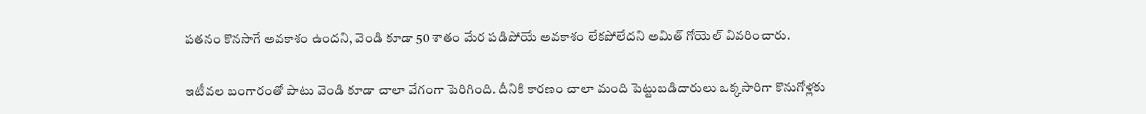పతనం కొనసాగే అవకాశం ఉందని, వెండి కూడా 50 శాతం మేర పడిపోయే అవకాశం లేకపోలేదని అమిత్ గోయెల్ వివరించారు.

ఇటీవల బంగారంతో పాటు వెండి కూడా చాలా వేగంగా పెరిగింది. దీనికి కారణం చాలా మంది పెట్టుబడిదారులు ఒక్కసారిగా కొనుగోళ్లకు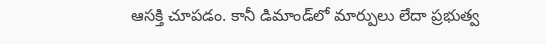ఆసక్తి చూపడం. కానీ డిమాండ్‌లో మార్పులు లేదా ప్రభుత్వ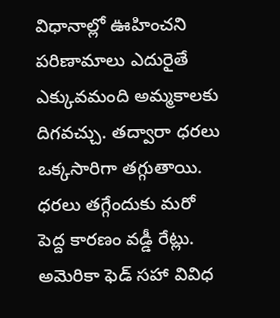విధానాల్లో ఊహించని పరిణామాలు ఎదురైతే ఎక్కువమంది అమ్మకాలకు దిగవచ్చు. తద్వారా ధరలు ఒక్కసారిగా తగ్గుతాయి. ధరలు తగ్గేందుకు మరో పెద్ద కారణం వడ్డీ రేట్లు. అమెరికా ఫెడ్ సహా వివిధ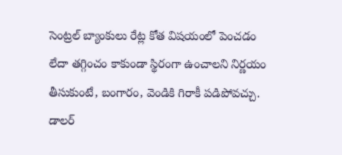సెంట్రల్ బ్యాంకులు రేట్ల కోత విషయంలో పెంచడం లేదా తగ్గించం కాకుండా స్థిరంగా ఉంచాలని నిర్ణయం తీసుకుంటే, బంగారం, వెండికి గిరాకీ పడిపోవచ్చు. డాలర్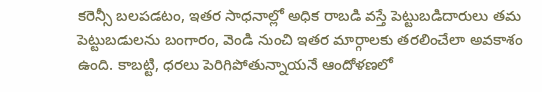కరెన్సీ బలపడటం, ఇతర సాధనాల్లో అధిక రాబడి వస్తే పెట్టుబడిదారులు తమ పెట్టుబడులను బంగారం, వెండి నుంచి ఇతర మార్గాలకు తరలించేలా అవకాశం ఉంది. కాబట్టి, ధరలు పెరిగిపోతున్నాయనే ఆందోళణలో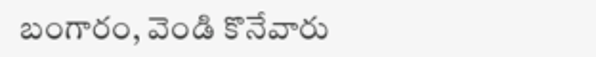బంగారం, వెండి కొనేవారు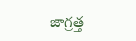జాగ్రత్త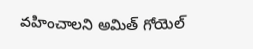వహించాలని అమిత్ గోయెల్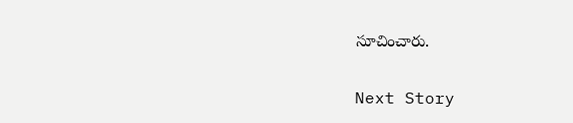సూచించారు.

Next Story